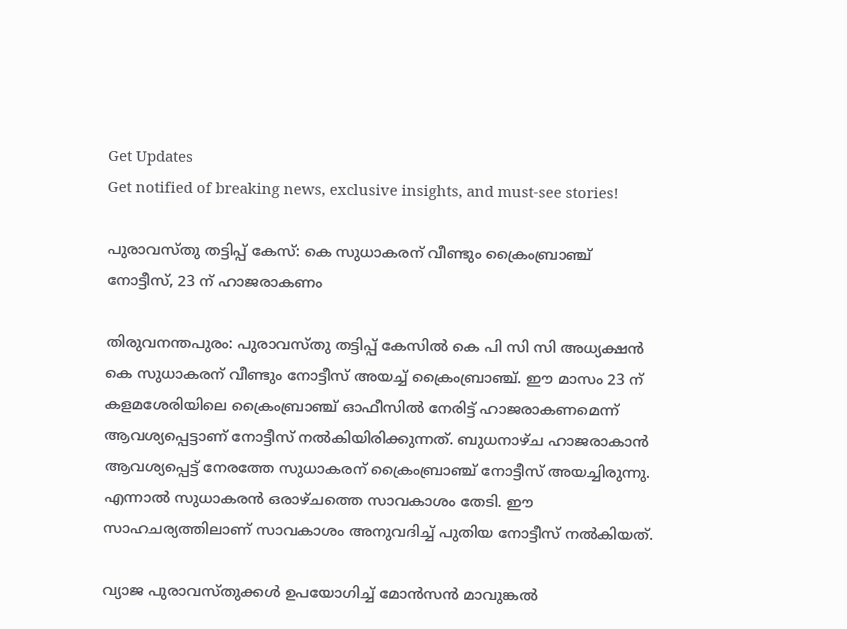Get Updates
Get notified of breaking news, exclusive insights, and must-see stories!

പുരാവസ്തു തട്ടിപ്പ് കേസ്: കെ സുധാകരന് വീണ്ടും ക്രൈംബ്രാഞ്ച് നോട്ടീസ്, 23 ന് ഹാജരാകണം

തിരുവനന്തപുരം: പുരാവസ്തു തട്ടിപ്പ് കേസിൽ കെ പി സി സി അധ്യക്ഷൻ കെ സുധാകരന് വീണ്ടും നോട്ടീസ് അയച്ച് ക്രൈംബ്രാഞ്ച്. ഈ മാസം 23 ന് കളമശേരിയിലെ ക്രൈംബ്രാഞ്ച് ഓഫീസിൽ നേരിട്ട് ഹാജരാകണമെന്ന് ആവശ്യപ്പെട്ടാണ് നോട്ടീസ് നൽകിയിരിക്കുന്നത്. ബുധനാഴ്ച ഹാജരാകാൻ ആവശ്യപ്പെട്ട് നേരത്തേ സുധാകരന് ക്രൈംബ്രാഞ്ച് നോട്ടീസ് അയച്ചിരുന്നു. എന്നാൽ സുധാകരൻ ഒരാഴ്ചത്തെ സാവകാശം തേടി. ഈ സാഹചര്യത്തിലാണ് സാവകാശം അനുവദിച്ച് പുതിയ നോട്ടീസ് നൽകിയത്.

വ്യാജ പുരാവസ്തുക്കൾ ഉപയോഗിച്ച് മോൻസൻ മാവുങ്കൽ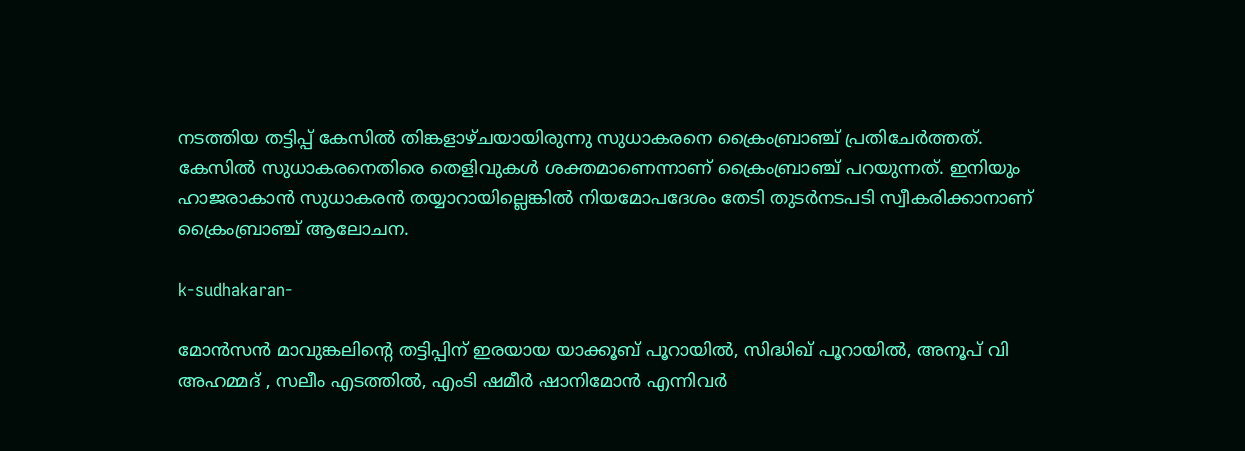നടത്തിയ തട്ടിപ്പ് കേസിൽ തിങ്കളാഴ്ചയായിരുന്നു സുധാകരനെ ക്രൈംബ്രാഞ്ച് പ്രതിചേർത്തത്. കേസിൽ സുധാകരനെതിരെ തെളിവുകൾ ശക്തമാണെന്നാണ് ക്രൈംബ്രാഞ്ച് പറയുന്നത്. ഇനിയും ഹാജരാകാൻ സുധാകരൻ തയ്യാറായില്ലെങ്കിൽ നിയമോപദേശം തേടി തുടർനടപടി സ്വീകരിക്കാനാണ് ക്രൈംബ്രാഞ്ച് ആലോചന.

k-sudhakaran-

മോന്‍സൻ മാവുങ്കലിന്റെ തട്ടിപ്പിന് ഇരയായ യാക്കൂബ് പൂറായിൽ, സിദ്ധിഖ് പൂറായിൽ, അനൂപ് വി അഹമ്മദ് , സലീം എടത്തിൽ, എംടി ഷമീർ ഷാനിമോൻ എന്നിവർ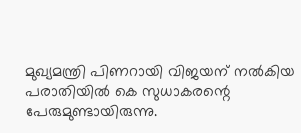മുഖ്യമന്ത്രി പിണറായി വിജയന് നല്‍കിയ പരാതിയില്‍ കെ സുധാകരന്റെ പേരുമുണ്ടായിരുന്നു.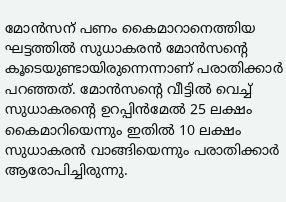മോന്‍സന് പണം കൈമാറാനെത്തിയ ഘട്ടത്തില്‍ സുധാകരന്‍ മോൻസന്റെ കൂടെയുണ്ടായിരുന്നെന്നാണ് പരാതിക്കാര്‍ പറഞ്ഞത്. മോൻസന്റെ വീട്ടിൽ വെച്ച് സുധാകരന്റെ ഉറപ്പിൻമേൽ 25 ലക്ഷം കൈമാറിയെന്നും ഇതിൽ 10 ലക്ഷം സുധാകരൻ വാങ്ങിയെന്നു‌ം പരാതിക്കാർ ആരോപിച്ചിരുന്നു.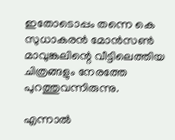ഇതോടൊപ്പം തന്നെ കെ സുധാകരന്‍ മോന്‍സണ്‍ മാവുങ്കലിന്റെ വീട്ടിലെത്തിയ ചിത്രങ്ങളും നേരത്തേ പുറത്തുവന്നിരുന്നു.

എന്നാൽ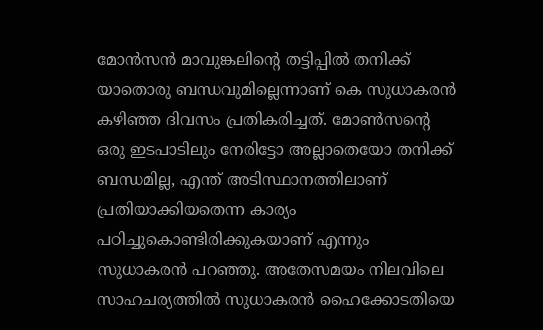മോൻസൻ മാവുങ്കലിന്റെ തട്ടിപ്പിൽ തനിക്ക് യാതൊരു ബന്ധവുമില്ലെന്നാണ് കെ സുധാകരൻ കഴിഞ്ഞ ദിവസം പ്രതികരിച്ചത്. മോൺസന്റെ ഒരു ഇടപാടിലും നേരിട്ടോ അല്ലാതെയോ തനിക്ക് ബന്ധമില്ല, എന്ത് അടിസ്ഥാനത്തിലാണ് പ്രതിയാക്കിയതെന്ന കാര്യം പഠിച്ചുകൊണ്ടിരിക്കുകയാണ് എന്നും സുധാകരൻ പറഞ്ഞു. അതേസമയം നിലവിലെ സാഹചര്യത്തിൽ സുധാകരൻ ഹൈക്കോടതിയെ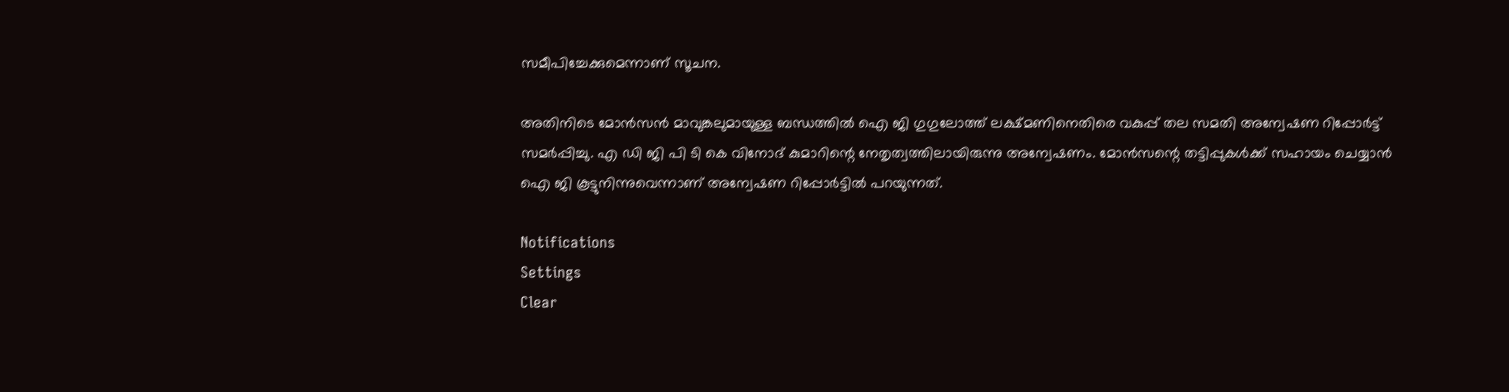സമീപിച്ചേക്കുമെന്നാണ് സൂചന.

അതിനിടെ മോൻസൻ മാവുങ്കലുമായുള്ള ബന്ധത്തിൽ ഐ ജി ഗുഗുലോത്ത് ലക്ഷ്മണിനെതിരെ വകുപ്പ് തല സമതി അന്വേഷണ റിപ്പോർട്ട് സമർപ്പിച്ചു. എ ഡി ജി പി ടി കെ വിനോദ് കുമാറിന്റെ നേതൃത്വത്തിലായിരുന്നു അന്വേഷണം. മോൻസന്റെ തട്ടിപ്പുകൾക്ക് സഹായം ചെയ്യാൻ ഐ ജി കൂട്ടുനിന്നുവെന്നാണ് അന്വേഷണ റിപ്പോർട്ടില്‍ പറയുന്നത്.

Notifications
Settings
Clear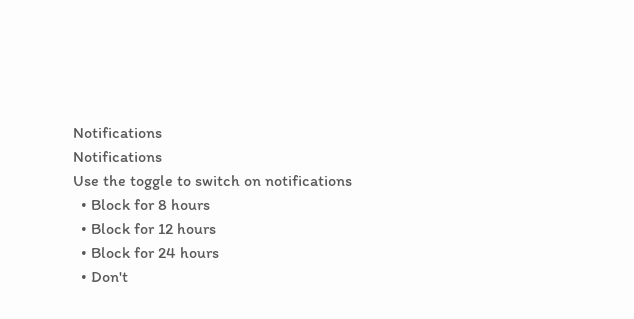Notifications
Notifications
Use the toggle to switch on notifications
  • Block for 8 hours
  • Block for 12 hours
  • Block for 24 hours
  • Don't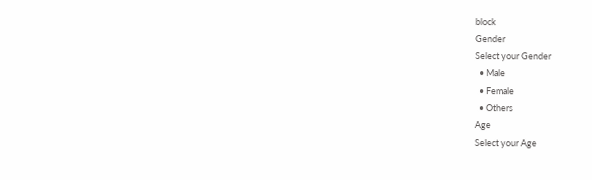block
Gender
Select your Gender
  • Male
  • Female
  • Others
Age
Select your Age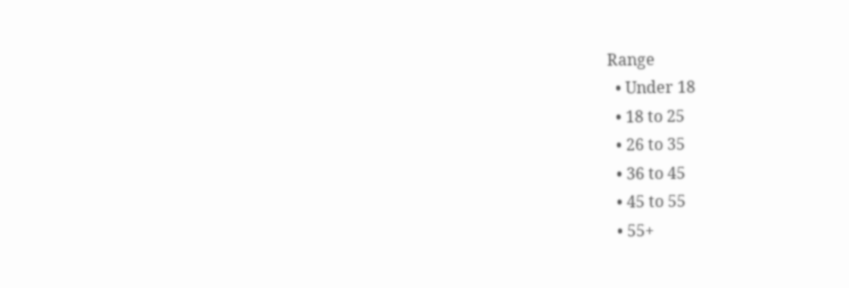Range
  • Under 18
  • 18 to 25
  • 26 to 35
  • 36 to 45
  • 45 to 55
  • 55+